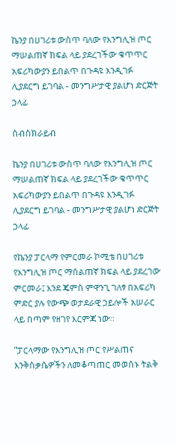ኬንያ በሀገሪቱ ውስጥ ባለው የእንግሊዝ ጦር ማሠልጠኛ ክፍል ላይ ያደረገችው ቁጥጥር አፍሪካውያን ይበልጥ በጉዳዩ እንዲገፉ ሊያደርግ ይገባል - መንግሥታዊ ያልሆነ ድርጅት ኃላፊ

ሰብስክራይብ

ኬንያ በሀገሪቱ ውስጥ ባለው የእንግሊዝ ጦር ማሠልጠኛ ክፍል ላይ ያደረገችው ቁጥጥር አፍሪካውያን ይበልጥ በጉዳዩ እንዲገፉ ሊያደርግ ይገባል - መንግሥታዊ ያልሆነ ድርጅት ኃላፊ

የኬንያ ፓርላማ የምርመራ ኮሚቴ በሀገሪቱ የእንግሊዝ ጦር ማሰልጠኛ ክፍል ላይ ያደረገው ምርመራ፤ እንደ ጄምስ ምዋንጊ ገለፃ በአፍሪካ ምድር ያሉ የውጭ ወታደራዊ ኃይሎች አሠራር ላይ በጣም የዘገየ እርምጃ ነው።

“ፓርላማው የእንግሊዝ ጦር የሥልጠና እንቅስቃሴዎችን ለመቆጣጠር መወሰኑ ትልቅ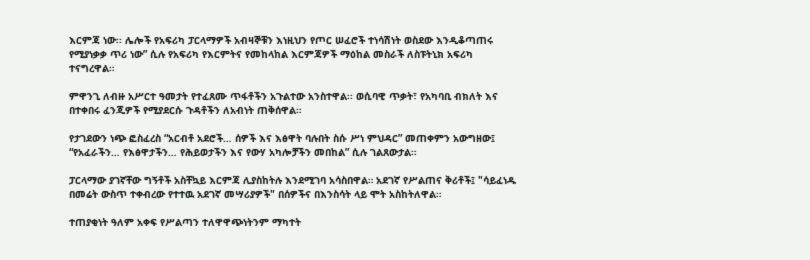እርምጃ ነው፡፡ ሌሎች የአፍሪካ ፓርላማዎች አብዛኞቹን እነዚህን የጦር ሠፈሮች ተነሳሽነት ወስደው እንዲቆጣጠሩ የሚያነቃቃ ጥሪ ነው” ሲሉ የአፍሪካ የእርምትና የመከላከል እርምጃዎች ማዕከል መስራች ለስፑትኒክ አፍሪካ ተናግረዋል።

ምዋንጊ ለብዙ አሥርተ ዓመታት የተፈጸሙ ጥፋቶችን አጉልተው አንስተዋል፡፡ ወሲባዊ ጥቃት፣ የአካባቢ ብክለት እና በተቀበሩ ፈንጂዎች የሚያደርሱ ጉዳቶችን ለአብነት ጠቅሰዋል።

የታገደውን ነጭ ፎስፈረስ “አርብቶ አደሮች… ሰዎች እና እፅዋት ባሉበት ስሱ ሥነ ምህዳር” መጠቀምን አውግዘው፤ “የአፈራችን… የእፅዋታችን… የሕይወታችን እና የውሃ አካሎቻችን መበከል” ሲሉ ገልጸውታል።

ፓርላማው ያገኛቸው ግኝቶች አስቸኳይ እርምጃ ሊያስከትሉ እንደሚገባ አሳስበዋል። አደገኛ የሥልጠና ቅሪቶች፤ "ሳይፈነዱ በመሬት ውስጥ ተቀብረው የተተዉ አደገኛ መሣሪያዎች" በሰዎችና በእንስሳት ላይ ሞት አስከትለዋል።

ተጠያቂነት ዓለም አቀፍ የሥልጣን ተለዋዋጭነትንም ማካተት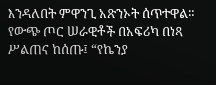እንዳለበት ምዋንጊ አጽንኦት ሰጥተዋል። የውጭ ጦር ሠራዊቶች በአፍሪካ በነጻ ሥልጠና ከሰጡ፤ “የኬንያ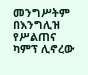መንግሥትም በእንግሊዝ የሥልጠና ካምፕ ሊኖረው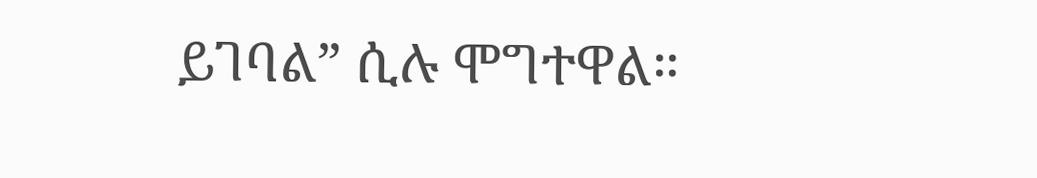ይገባል” ሲሉ ሞግተዋል።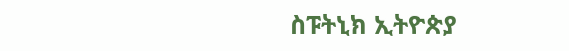ስፑትኒክ ኢትዮጵያ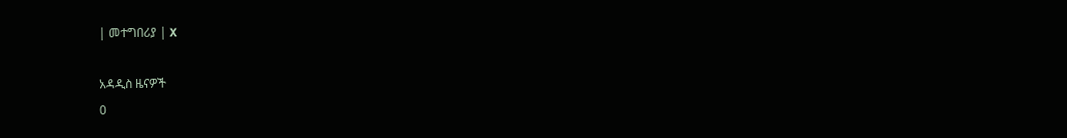| መተግበሪያ | X

አዳዲስ ዜናዎች
0